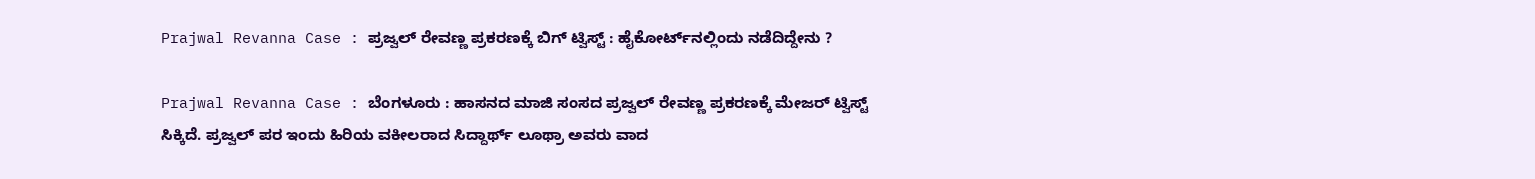Prajwal Revanna Case : ಪ್ರಜ್ವಲ್ ರೇವಣ್ಣ ಪ್ರಕರಣಕ್ಕೆ ಬಿಗ್‌ ಟ್ವಿಸ್ಟ್‌ : ಹೈಕೋರ್ಟ್‌ನಲ್ಲಿಂದು ನಡೆದಿದ್ದೇನು ?

Prajwal Revanna Case : ಬೆಂಗಳೂರು : ಹಾಸನದ ಮಾಜಿ ಸಂಸದ ಪ್ರಜ್ವಲ್‌ ರೇವಣ್ಣ ಪ್ರಕರಣಕ್ಕೆ ಮೇಜರ್‌ ಟ್ವಿಸ್ಟ್‌ ಸಿಕ್ಕಿದೆ. ಪ್ರಜ್ವಲ್‌ ಪರ ಇಂದು ಹಿರಿಯ ವಕೀಲರಾದ ಸಿದ್ದಾರ್ಥ್‌ ಲೂಥ್ರಾ ಅವರು ವಾದ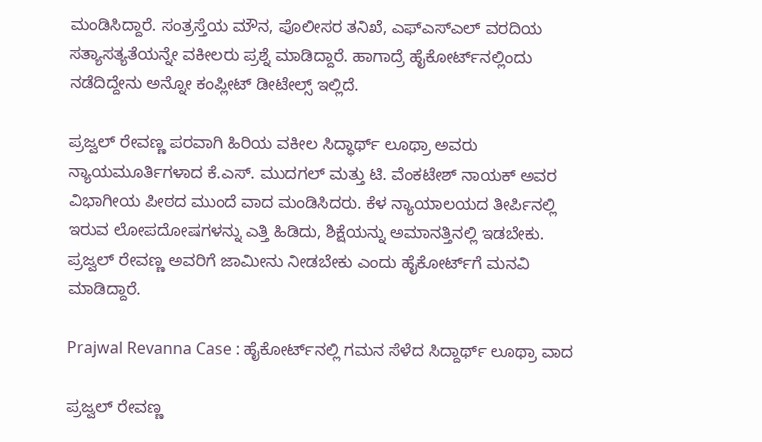ಮಂಡಿಸಿದ್ದಾರೆ. ಸಂತ್ರಸ್ತೆಯ ಮೌನ, ಪೊಲೀಸರ ತನಿಖೆ, ಎಫ್‌ಎಸ್‌ಎಲ್‌ ವರದಿಯ ಸತ್ಯಾಸತ್ಯತೆಯನ್ನೇ ವಕೀಲರು ಪ್ರಶ್ನೆ ಮಾಡಿದ್ದಾರೆ. ಹಾಗಾದ್ರೆ ಹೈಕೋರ್ಟ್‌ನಲ್ಲಿಂದು ನಡೆದಿದ್ದೇನು ಅನ್ನೋ ಕಂಪ್ಲೀಟ್‌ ಡೀಟೇಲ್ಸ್‌ ಇಲ್ಲಿದೆ.

ಪ್ರಜ್ವಲ್ ರೇವಣ್ಣ ಪರವಾಗಿ ಹಿರಿಯ ವಕೀಲ ಸಿದ್ಧಾರ್ಥ್ ಲೂಥ್ರಾ ಅವರು ನ್ಯಾಯಮೂರ್ತಿಗಳಾದ ಕೆ.ಎಸ್. ಮುದಗಲ್ ಮತ್ತು ಟಿ. ವೆಂಕಟೇಶ್ ನಾಯಕ್ ಅವರ ವಿಭಾಗೀಯ ಪೀಠದ ಮುಂದೆ ವಾದ ಮಂಡಿಸಿದರು. ಕೆಳ ನ್ಯಾಯಾಲಯದ ತೀರ್ಪಿನಲ್ಲಿ ಇರುವ ಲೋಪದೋಷಗಳನ್ನು ಎತ್ತಿ ಹಿಡಿದು, ಶಿಕ್ಷೆಯನ್ನು ಅಮಾನತ್ತಿನಲ್ಲಿ ಇಡಬೇಕು. ಪ್ರಜ್ವಲ್‌ ರೇವಣ್ಣ ಅವರಿಗೆ ಜಾಮೀನು ನೀಡಬೇಕು ಎಂದು ಹೈಕೋರ್ಟ್‌ಗೆ ಮನವಿ ಮಾಡಿದ್ದಾರೆ.

Prajwal Revanna Case : ಹೈಕೋರ್ಟ್‌ನಲ್ಲಿ ಗಮನ ಸೆಳೆದ ಸಿದ್ದಾರ್ಥ್‌ ಲೂಥ್ರಾ ವಾದ

ಪ್ರಜ್ವಲ್‌ ರೇವಣ್ಣ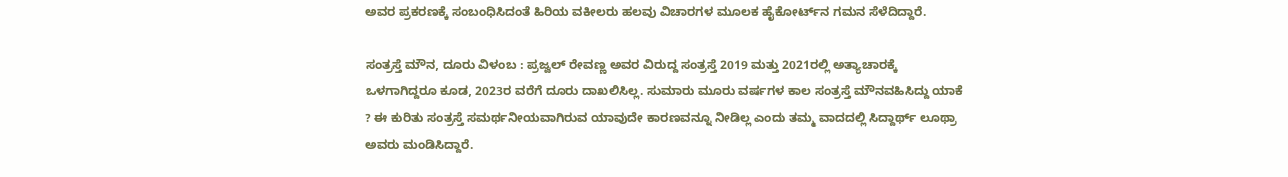ಅವರ ಪ್ರಕರಣಕ್ಕೆ ಸಂಬಂಧಿಸಿದಂತೆ ಹಿರಿಯ ವಕೀಲರು ಹಲವು ವಿಚಾರಗಳ ಮೂಲಕ ಹೈಕೋರ್ಟ್‌ನ ಗಮನ ಸೆಳೆದಿದ್ದಾರೆ.

ಸಂತ್ರಸ್ತೆ ಮೌನ, ದೂರು ವಿಳಂಬ : ಪ್ರಜ್ವಲ್‌ ರೇವಣ್ಣ ಅವರ ವಿರುದ್ದ ಸಂತ್ರಸ್ತೆ 2019 ಮತ್ತು 2021ರಲ್ಲಿ ಅತ್ಯಾಚಾರಕ್ಕೆ ಒಳಗಾಗಿದ್ದರೂ ಕೂಡ, 2023ರ ವರೆಗೆ ದೂರು ದಾಖಲಿಸಿಲ್ಲ. ಸುಮಾರು ಮೂರು ವರ್ಷಗಳ ಕಾಲ ಸಂತ್ರಸ್ತೆ ಮೌನವಹಿಸಿದ್ದು ಯಾಕೆ ? ಈ ಕುರಿತು ಸಂತ್ರಸ್ತೆ ಸಮರ್ಥನೀಯವಾಗಿರುವ ಯಾವುದೇ ಕಾರಣವನ್ನೂ ನೀಡಿಲ್ಲ ಎಂದು ತಮ್ಮ ವಾದದಲ್ಲಿ ಸಿದ್ದಾರ್ಥ್‌ ಲೂಥ್ರಾ ಅವರು ಮಂಡಿಸಿದ್ದಾರೆ.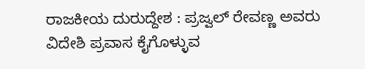ರಾಜಕೀಯ ದುರುದ್ದೇಶ : ಪ್ರಜ್ವಲ್‌ ರೇವಣ್ಣ ಅವರು ವಿದೇಶಿ ಪ್ರವಾಸ ಕೈಗೊಳ್ಳುವ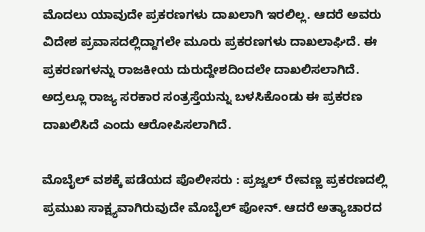ಮೊದಲು ಯಾವುದೇ ಪ್ರಕರಣಗಳು ದಾಖಲಾಗಿ ಇರಲಿಲ್ಲ. ಆದರೆ ಅವರು ವಿದೇಶ ಪ್ರವಾಸದಲ್ಲಿದ್ದಾಗಲೇ ಮೂರು ಪ್ರಕರಣಗಳು ದಾಖಲಾಘಿದೆ. ಈ ಪ್ರಕರಣಗಳನ್ನು ರಾಜಕೀಯ ದುರುದ್ದೇಶದಿಂದಲೇ ದಾಖಲಿಸಲಾಗಿದೆ. ಅದ್ರಲ್ಲೂ ರಾಜ್ಯ ಸರಕಾರ ಸಂತ್ರಸ್ತೆಯನ್ನು ಬಳಸಿಕೊಂಡು ಈ ಪ್ರಕರಣ ದಾಖಲಿಸಿದೆ ಎಂದು ಆರೋಪಿಸಲಾಗಿದೆ.

ಮೊಬೈಲ್‌ ವಶಕ್ಕೆ ಪಡೆಯದ ಪೊಲೀಸರು : ಪ್ರಜ್ವಲ್‌ ರೇವಣ್ಣ ಪ್ರಕರಣದಲ್ಲಿ ಪ್ರಮುಖ ಸಾಕ್ಷ್ಯವಾಗಿರುವುದೇ ಮೊಬೈಲ್‌ ಪೋನ್. ಆದರೆ ಅತ್ಯಾಚಾರದ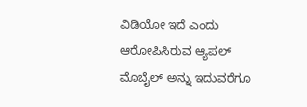ವಿಡಿಯೋ ಇದೆ ಎಂದು ಆರೋಪಿಸಿರುವ ಆ್ಯಪಲ್ ಮೊಬೈಲ್ ಅನ್ನು ಇದುವರೆಗೂ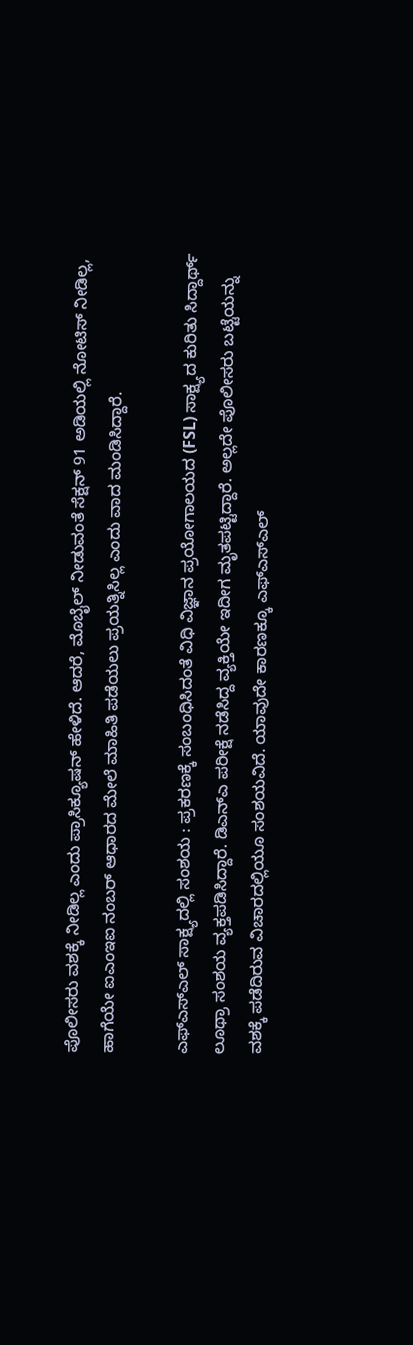ಪೊಲೀಸರು ವಶಕ್ಕೆ ನೀಡಿಲ್ಲ ಎಂದು ಪ್ರಾಸಿಕ್ಯೂಷನ್ ಹೇಳಿದೆ. ಆದರೆ, ಮೊಬೈಲ್ ನೀಡುವಂತೆ ಸೆಕ್ಷನ್ 91 ಅಡಿಯಲ್ಲಿ ನೋಟಿಸ್ ನೀಡಿಲ್ಲ, ಹಾಗೆಯೇ ಐಎಂಇಐ ನಂಬರ್ ಆಧಾರದ ಮೇಲೆ ಮಾಹಿತಿ ಪಡೆಯಲು ಪ್ರಯತ್ನಿಸಿಲ್ಲ ಎಂದು ವಾದ ಮಂಡಿಸಿದ್ದಾರೆ.

ಎಫ್‌ಎಸ್‌ಎಲ್ ಸಾಕ್ಷ್ಯದಲ್ಲಿ ಸಂಶಯ : ಪ್ರಕರಣಕ್ಕೆ ಸಂಬಂಧಿಸಿದಂತೆ ವಿಧಿ ವಿಜ್ಞಾನ ಪ್ರಯೋಗಾಲಯದ (FSL) ಸಾಕ್ಷ್ಯದ ಕುರಿತು ಸಿದ್ದಾರ್ಥ್‌ ಲೂಥ್ರಾ ಸಂಶಯ ವ್ಯಕ್ತಪಡಿಸಿದ್ದಾರೆ. ಡಿಎನ್‌ಎ ಪರೀಕ್ಷೆ ನಡೆಸಿದ್ದ ವ್ಯಕ್ತಿಯೇ ಇದೀಗ ಮೃತಪಟ್ಟಿದ್ದಾರೆ. ಅಲ್ಲದೇ ಪೊಲೀಸರು ಬಟ್ಟೆಯನ್ನು ವಶಕ್ಕೆ ಪಡೆದಿರುವ ವಿಚಾರದಲ್ಲಿಯೂ ಸಂಶಯವಿದೆ. ಯಾವುದೇ ಕಾರಣಕ್ಕೂ ಎಫ್‌ಎಸ್‌ಎಲ್‌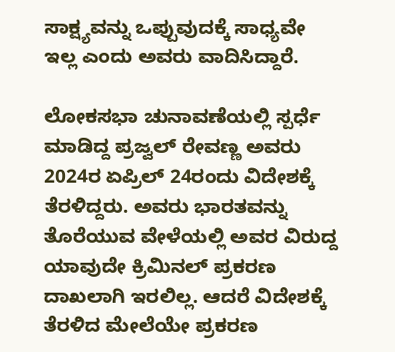ಸಾಕ್ಷ್ಯವನ್ನು ಒಪ್ಪುವುದಕ್ಕೆ ಸಾಧ್ಯವೇ ಇಲ್ಲ ಎಂದು ಅವರು ವಾದಿಸಿದ್ದಾರೆ.

ಲೋಕಸಭಾ ಚುನಾವಣೆಯಲ್ಲಿ ಸ್ಪರ್ಧೆ ಮಾಡಿದ್ದ ಪ್ರಜ್ವಲ್ ರೇವಣ್ಣ ಅವರು 2024ರ ಏಪ್ರಿಲ್ 24ರಂದು ವಿದೇಶಕ್ಕೆ ತೆರಳಿದ್ದರು. ಅವರು ಭಾರತವನ್ನು ತೊರೆಯುವ ವೇಳೆಯಲ್ಲಿ ಅವರ ವಿರುದ್ದ ಯಾವುದೇ ಕ್ರಿಮಿನಲ್‌ ಪ್ರಕರಣ ದಾಖಲಾಗಿ ಇರಲಿಲ್ಲ. ಆದರೆ ವಿದೇಶಕ್ಕೆ ತೆರಳಿದ ಮೇಲೆಯೇ ಪ್ರಕರಣ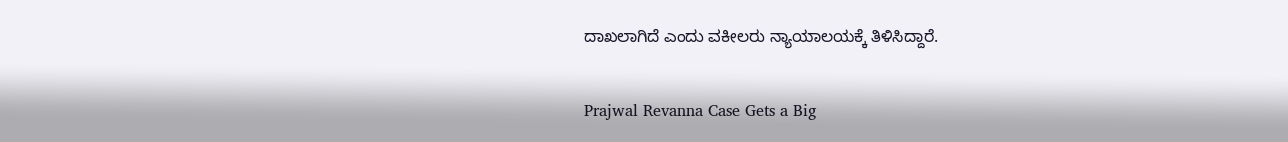ದಾಖಲಾಗಿದೆ ಎಂದು ವಕೀಲರು ನ್ಯಾಯಾಲಯಕ್ಕೆ ತಿಳಿಸಿದ್ದಾರೆ.

Prajwal Revanna Case Gets a Big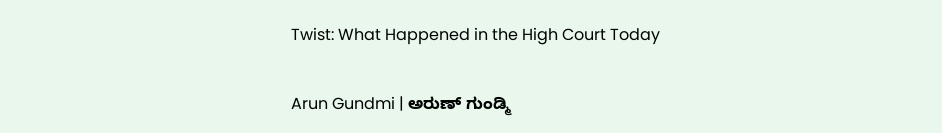Twist: What Happened in the High Court Today

Arun Gundmi | ಅರುಣ್ ಗುಂಡ್ಮಿ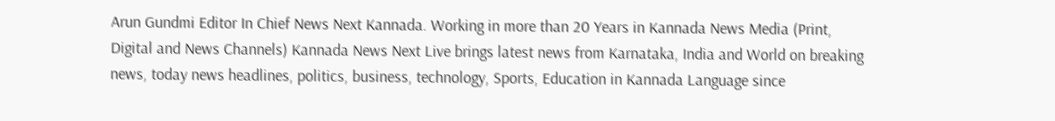Arun Gundmi Editor In Chief News Next Kannada. Working in more than 20 Years in Kannada News Media (Print, Digital and News Channels) Kannada News Next Live brings latest news from Karnataka, India and World on breaking news, today news headlines, politics, business, technology, Sports, Education in Kannada Language since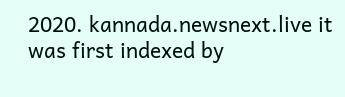2020. kannada.newsnext.live it was first indexed by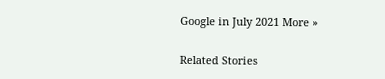Google in July 2021 More »

Related Stories